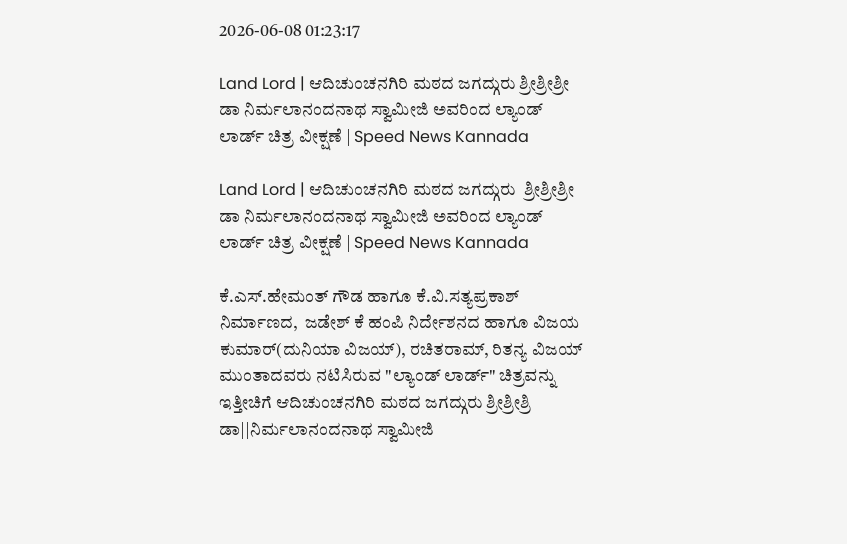2026-06-08 01:23:17

Land Lord | ಆದಿಚುಂಚನಗಿರಿ ಮಠದ ಜಗದ್ಗುರು ಶ್ರೀಶ್ರೀಶ್ರೀ ಡಾ ನಿರ್ಮಲಾನಂದನಾಥ ಸ್ವಾಮೀಜಿ ಅವರಿಂದ ಲ್ಯಾಂಡ್ ಲಾರ್ಡ್ ಚಿತ್ರ ವೀಕ್ಷಣೆ | Speed News Kannada

Land Lord | ಆದಿಚುಂಚನಗಿರಿ ಮಠದ ಜಗದ್ಗುರು  ಶ್ರೀಶ್ರೀಶ್ರೀ ಡಾ ನಿರ್ಮಲಾನಂದನಾಥ ಸ್ವಾಮೀಜಿ ಅವರಿಂದ ಲ್ಯಾಂಡ್ ಲಾರ್ಡ್ ಚಿತ್ರ ವೀಕ್ಷಣೆ | Speed News Kannada

ಕೆ.ಎಸ್.ಹೇಮಂತ್ ಗೌಡ ಹಾಗೂ ಕೆ.ವಿ.ಸತ್ಯಪ್ರಕಾಶ್ ನಿರ್ಮಾಣದ,  ಜಡೇಶ್ ಕೆ ಹಂಪಿ ನಿರ್ದೇಶನದ ಹಾಗೂ ವಿಜಯ ಕುಮಾರ್(ದುನಿಯಾ ವಿಜಯ್), ರಚಿತರಾಮ್, ರಿತನ್ಯ ವಿಜಯ್ ಮುಂತಾದವರು ನಟಿಸಿರುವ "ಲ್ಯಾಂಡ್‌ ಲಾರ್ಡ್" ಚಿತ್ರವನ್ನು ಇತ್ತೀಚಿಗೆ ಆದಿಚುಂಚನಗಿರಿ ಮಠದ ಜಗದ್ಗುರು ಶ್ರೀಶ್ರೀಶ್ರಿ ಡಾ||ನಿರ್ಮಲಾನಂದನಾಥ ಸ್ವಾಮೀಜಿ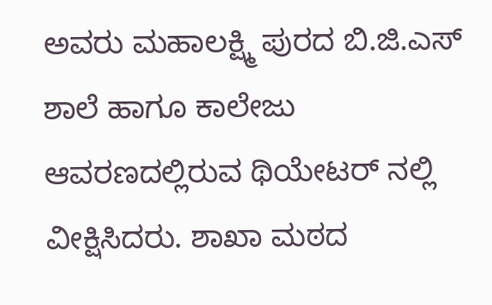ಅವರು ಮಹಾಲಕ್ಷ್ಮಿ ಪುರದ ಬಿ.ಜಿ.ಎಸ್ ಶಾಲೆ ಹಾಗೂ ಕಾಲೇಜು ಆವರಣದಲ್ಲಿರುವ ಥಿಯೇಟರ್ ನಲ್ಲಿ ವೀಕ್ಷಿಸಿದರು. ಶಾಖಾ ಮಠದ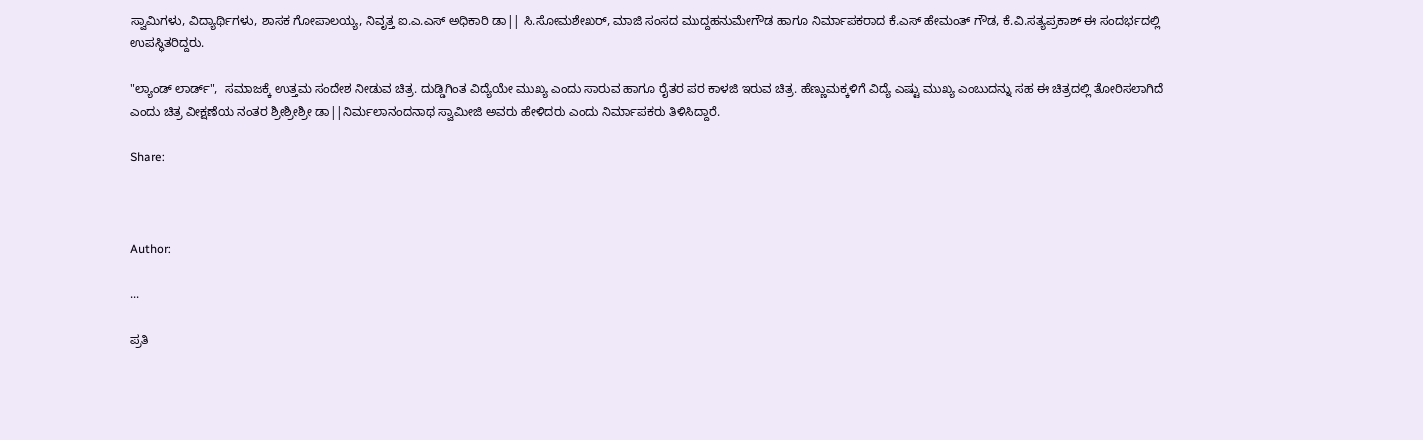ಸ್ವಾಮಿಗಳು, ವಿದ್ಯಾರ್ಥಿಗಳು, ಶಾಸಕ ಗೋಪಾಲಯ್ಯ, ನಿವೃತ್ತ ಐ.ಎ.ಎಸ್ ಅಧಿಕಾರಿ ಡಾ|| ಸಿ.ಸೋಮಶೇಖರ್, ಮಾಜಿ ಸಂಸದ ಮುದ್ದಹನುಮೇಗೌಡ ಹಾಗೂ ನಿರ್ಮಾಪಕರಾದ ಕೆ.ಎಸ್ ಹೇಮಂತ್ ಗೌಡ, ಕೆ.ವಿ.ಸತ್ಯಪ್ರಕಾಶ್ ಈ ಸಂದರ್ಭದಲ್ಲಿ ಉಪಸ್ಥಿತರಿದ್ದರು.

"ಲ್ಯಾಂಡ್ ಲಾರ್ಡ್",  ಸಮಾಜಕ್ಕೆ ಉತ್ತಮ ಸಂದೇಶ ನೀಡುವ ಚಿತ್ರ. ದುಡ್ಡಿಗಿಂತ ವಿದ್ಯೆಯೇ ಮುಖ್ಯ ಎಂದು ಸಾರುವ ಹಾಗೂ ರೈತರ ಪರ ಕಾಳಜಿ ಇರುವ ಚಿತ್ರ. ಹೆಣ್ಣುಮಕ್ಕಳಿಗೆ ವಿದ್ಯೆ ಎಷ್ಟು ಮುಖ್ಯ ಎಂಬುದನ್ನು ಸಹ ಈ ಚಿತ್ರದಲ್ಲಿ ತೋರಿಸಲಾಗಿದೆ ಎಂದು ಚಿತ್ರ ವೀಕ್ಷಣೆಯ ನಂತರ ಶ್ರೀಶ್ರೀಶ್ರೀ ಡಾ||ನಿರ್ಮಲಾನಂದನಾಥ ಸ್ವಾಮೀಜಿ ಅವರು ಹೇಳಿದರು ಎಂದು ನಿರ್ಮಾಪಕರು ತಿಳಿಸಿದ್ದಾರೆ.

Share:



Author:

...

ಪ್ರತಿ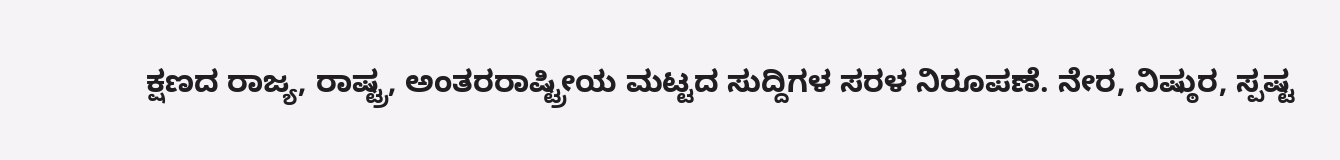ಕ್ಷಣದ ರಾಜ್ಯ, ರಾಷ್ಟ್ರ, ಅಂತರರಾಷ್ಟ್ರೀಯ ಮಟ್ಟದ ಸುದ್ದಿಗಳ ಸರಳ ನಿರೂಪಣೆ. ನೇರ, ನಿಷ್ಠುರ, ಸ್ಪಷ್ಟ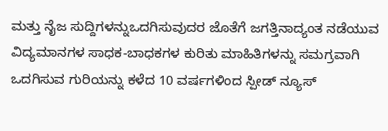ಮತ್ತು ನೈಜ ಸುದ್ದಿಗಳನ್ನುಒದಗಿಸುವುದರ ಜೊತೆಗೆ ಜಗತ್ತಿನಾದ್ಯಂತ ನಡೆಯುವ ವಿದ್ಯಮಾನಗಳ ಸಾಧಕ-ಬಾಧಕಗಳ ಕುರಿತು ಮಾಹಿತಿಗಳನ್ನು ಸಮಗ್ರವಾಗಿ ಒದಗಿಸುವ ಗುರಿಯನ್ನು ಕಳೆದ 10 ವರ್ಷಗಳಿಂದ ಸ್ಪೀಡ್‌ ನ್ಯೂಸ್‌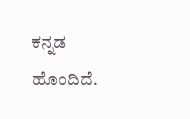ಕನ್ನಡ ಹೊಂದಿದೆ.